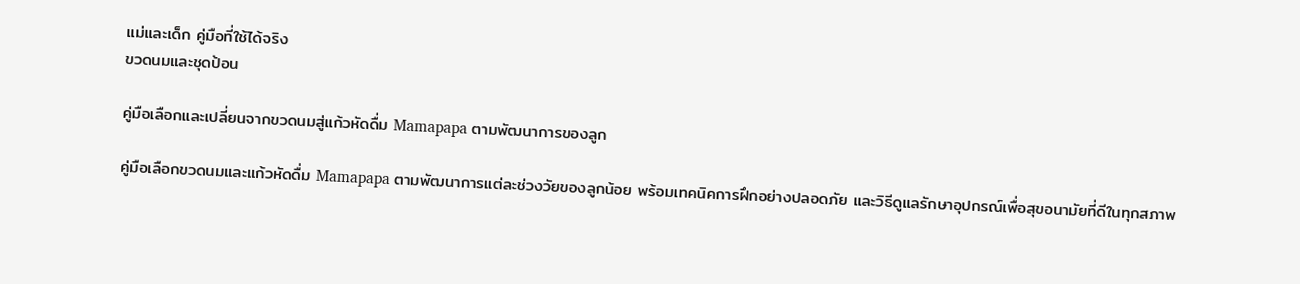แม่และเด็ก คู่มือที่ใช้ได้จริง
ขวดนมและชุดป้อน

คู่มือเลือกและเปลี่ยนจากขวดนมสู่แก้วหัดดื่ม Mamapapa ตามพัฒนาการของลูก

คู่มือเลือกขวดนมและแก้วหัดดื่ม Mamapapa ตามพัฒนาการแต่ละช่วงวัยของลูกน้อย พร้อมเทคนิคการฝึกอย่างปลอดภัย และวิธีดูแลรักษาอุปกรณ์เพื่อสุขอนามัยที่ดีในทุกสภาพ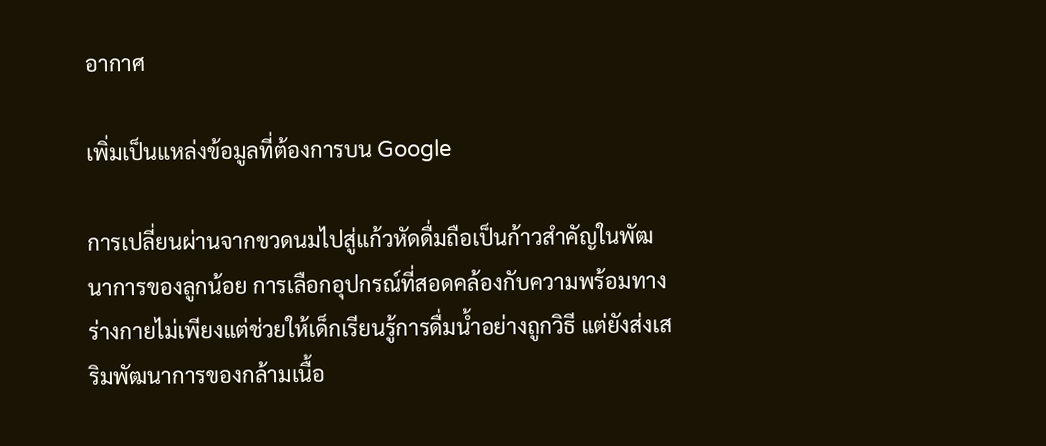อากาศ

เพิ่มเป็นแหล่งข้อมูลที่ต้องการบน Google

การเปลี่ยนผ่านจากขวดนมไปสู่แก้วหัดดื่มถือเป็นก้าวสำคัญในพัฒนาการของลูกน้อย การเลือกอุปกรณ์ที่สอดคล้องกับความพร้อมทางร่างกายไม่เพียงแต่ช่วยให้เด็กเรียนรู้การดื่มน้ำอย่างถูกวิธี แต่ยังส่งเสริมพัฒนาการของกล้ามเนื้อ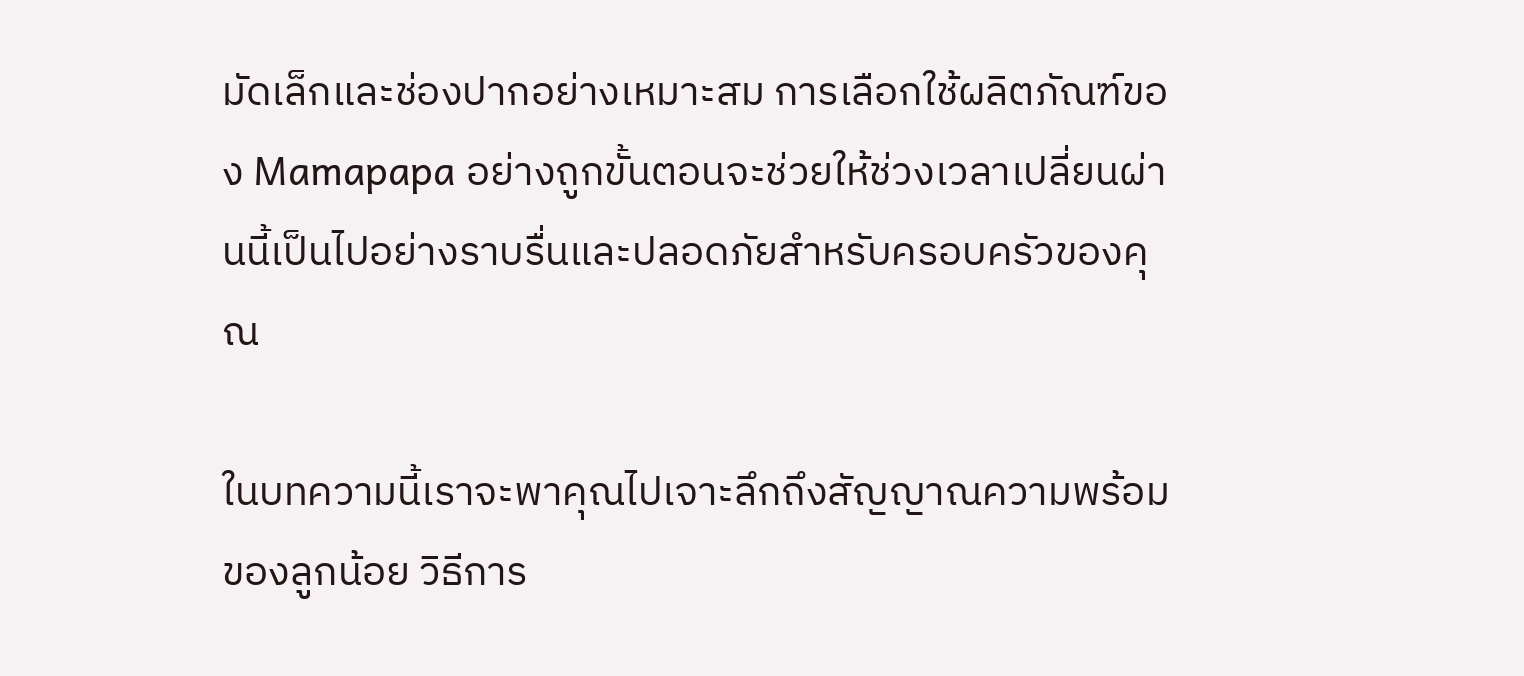มัดเล็กและช่องปากอย่างเหมาะสม การเลือกใช้ผลิตภัณฑ์ของ Mamapapa อย่างถูกขั้นตอนจะช่วยให้ช่วงเวลาเปลี่ยนผ่านนี้เป็นไปอย่างราบรื่นและปลอดภัยสำหรับครอบครัวของคุณ

ในบทความนี้เราจะพาคุณไปเจาะลึกถึงสัญญาณความพร้อมของลูกน้อย วิธีการ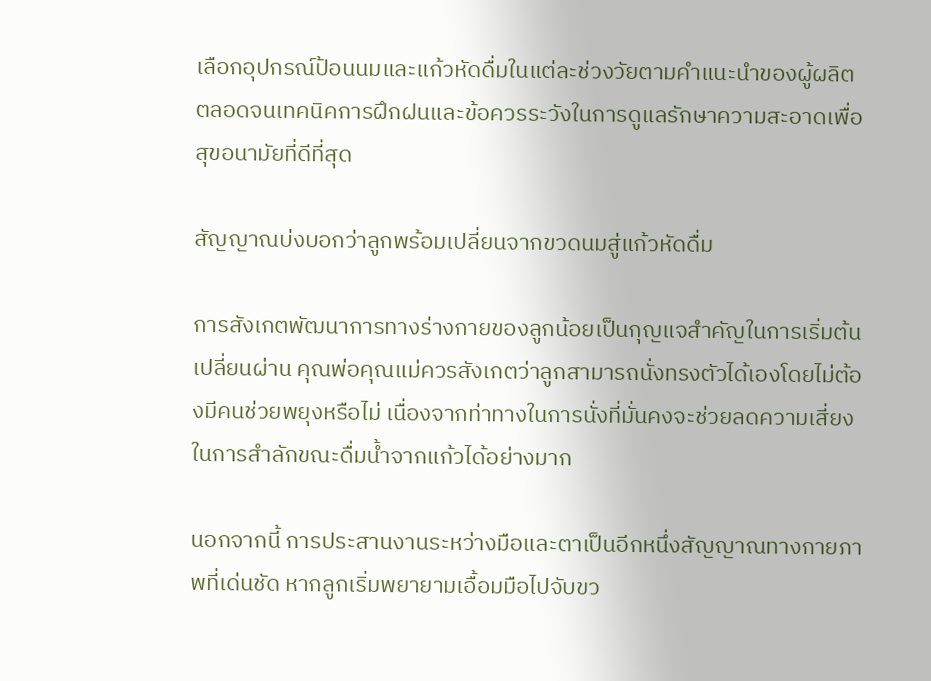เลือกอุปกรณ์ป้อนนมและแก้วหัดดื่มในแต่ละช่วงวัยตามคำแนะนำของผู้ผลิต ตลอดจนเทคนิคการฝึกฝนและข้อควรระวังในการดูแลรักษาความสะอาดเพื่อสุขอนามัยที่ดีที่สุด

สัญญาณบ่งบอกว่าลูกพร้อมเปลี่ยนจากขวดนมสู่แก้วหัดดื่ม

การสังเกตพัฒนาการทางร่างกายของลูกน้อยเป็นกุญแจสำคัญในการเริ่มต้นเปลี่ยนผ่าน คุณพ่อคุณแม่ควรสังเกตว่าลูกสามารถนั่งทรงตัวได้เองโดยไม่ต้องมีคนช่วยพยุงหรือไม่ เนื่องจากท่าทางในการนั่งที่มั่นคงจะช่วยลดความเสี่ยงในการสำลักขณะดื่มน้ำจากแก้วได้อย่างมาก

นอกจากนี้ การประสานงานระหว่างมือและตาเป็นอีกหนึ่งสัญญาณทางกายภาพที่เด่นชัด หากลูกเริ่มพยายามเอื้อมมือไปจับขว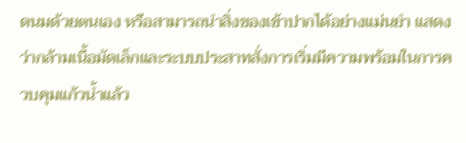ดนมด้วยตนเอง หรือสามารถนำสิ่งของเข้าปากได้อย่างแม่นยำ แสดงว่ากล้ามเนื้อมัดเล็กและระบบประสาทสั่งการเริ่มมีความพร้อมในการควบคุมแก้วน้ำแล้ว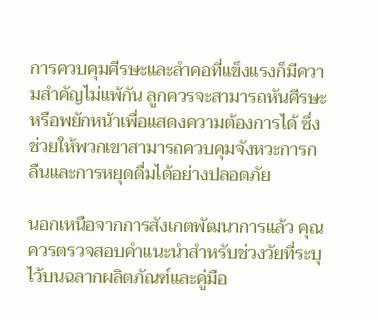การควบคุมศีรษะและลำคอที่แข็งแรงก็มีความสำคัญไม่แพ้กัน ลูกควรจะสามารถหันศีรษะหรือพยักหน้าเพื่อแสดงความต้องการได้ ซึ่งช่วยให้พวกเขาสามารถควบคุมจังหวะการกลืนและการหยุดดื่มได้อย่างปลอดภัย

นอกเหนือจากการสังเกตพัฒนาการแล้ว คุณควรตรวจสอบคำแนะนำสำหรับช่วงวัยที่ระบุไว้บนฉลากผลิตภัณฑ์และคู่มือ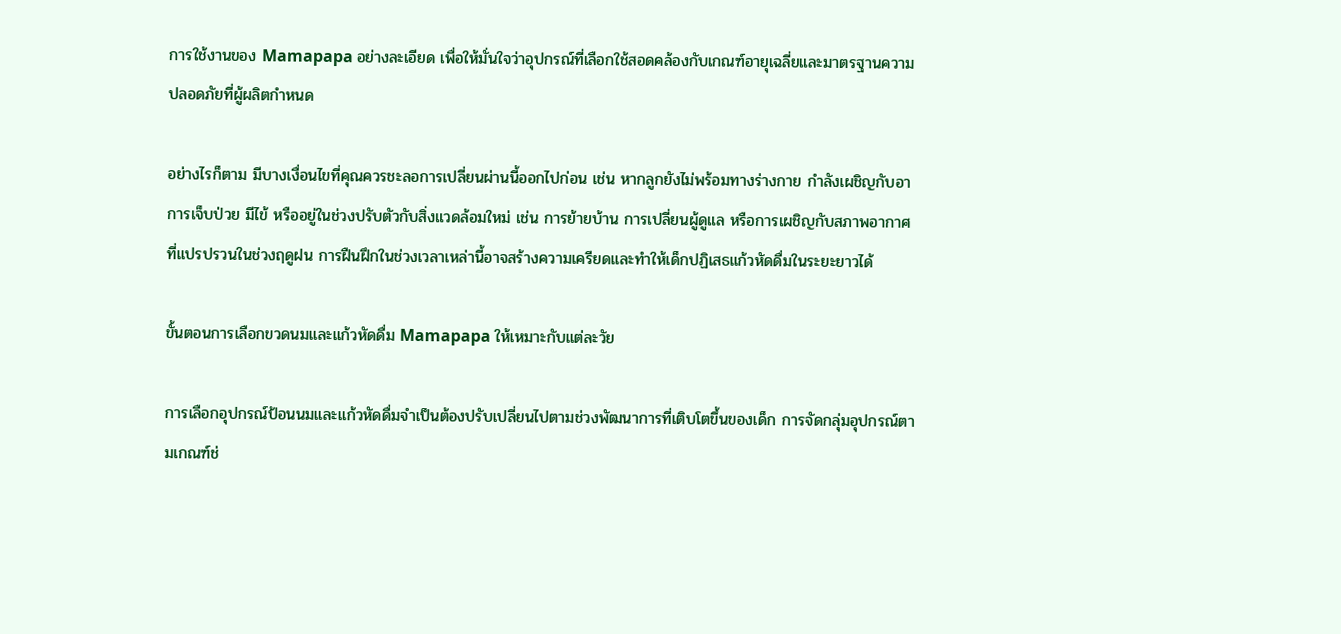การใช้งานของ Mamapapa อย่างละเอียด เพื่อให้มั่นใจว่าอุปกรณ์ที่เลือกใช้สอดคล้องกับเกณฑ์อายุเฉลี่ยและมาตรฐานความปลอดภัยที่ผู้ผลิตกำหนด

อย่างไรก็ตาม มีบางเงื่อนไขที่คุณควรชะลอการเปลี่ยนผ่านนี้ออกไปก่อน เช่น หากลูกยังไม่พร้อมทางร่างกาย กำลังเผชิญกับอาการเจ็บป่วย มีไข้ หรืออยู่ในช่วงปรับตัวกับสิ่งแวดล้อมใหม่ เช่น การย้ายบ้าน การเปลี่ยนผู้ดูแล หรือการเผชิญกับสภาพอากาศที่แปรปรวนในช่วงฤดูฝน การฝืนฝึกในช่วงเวลาเหล่านี้อาจสร้างความเครียดและทำให้เด็กปฏิเสธแก้วหัดดื่มในระยะยาวได้

ขั้นตอนการเลือกขวดนมและแก้วหัดดื่ม Mamapapa ให้เหมาะกับแต่ละวัย

การเลือกอุปกรณ์ป้อนนมและแก้วหัดดื่มจำเป็นต้องปรับเปลี่ยนไปตามช่วงพัฒนาการที่เติบโตขึ้นของเด็ก การจัดกลุ่มอุปกรณ์ตามเกณฑ์ช่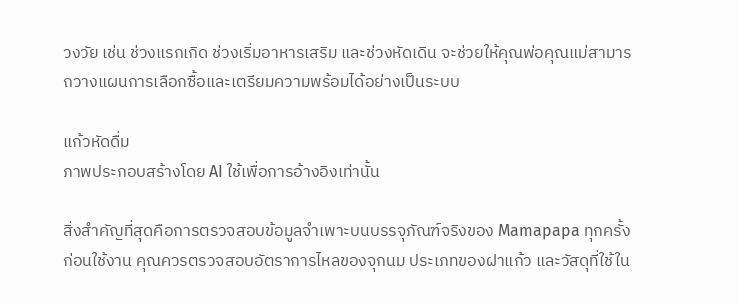วงวัย เช่น ช่วงแรกเกิด ช่วงเริ่มอาหารเสริม และช่วงหัดเดิน จะช่วยให้คุณพ่อคุณแม่สามารถวางแผนการเลือกซื้อและเตรียมความพร้อมได้อย่างเป็นระบบ

แก้วหัดดื่ม
ภาพประกอบสร้างโดย AI ใช้เพื่อการอ้างอิงเท่านั้น

สิ่งสำคัญที่สุดคือการตรวจสอบข้อมูลจำเพาะบนบรรจุภัณฑ์จริงของ Mamapapa ทุกครั้งก่อนใช้งาน คุณควรตรวจสอบอัตราการไหลของจุกนม ประเภทของฝาแก้ว และวัสดุที่ใช้ใน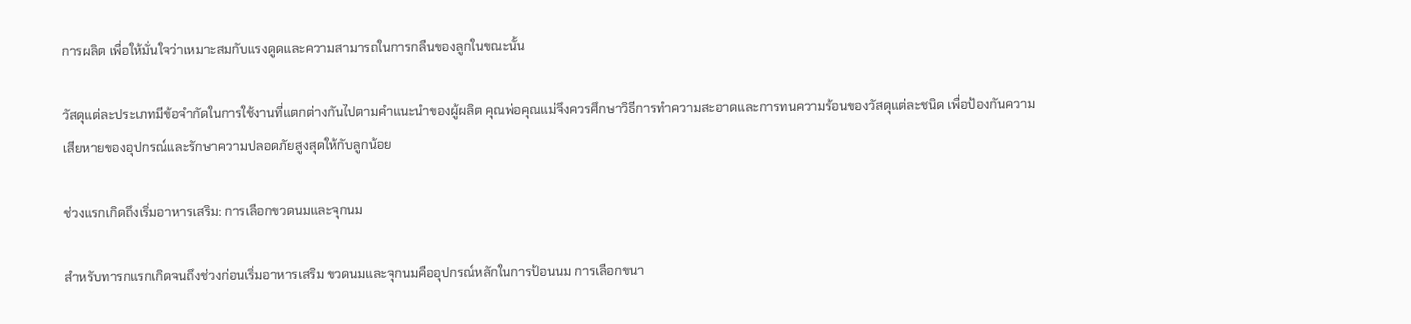การผลิต เพื่อให้มั่นใจว่าเหมาะสมกับแรงดูดและความสามารถในการกลืนของลูกในขณะนั้น

วัสดุแต่ละประเภทมีข้อจำกัดในการใช้งานที่แตกต่างกันไปตามคำแนะนำของผู้ผลิต คุณพ่อคุณแม่จึงควรศึกษาวิธีการทำความสะอาดและการทนความร้อนของวัสดุแต่ละชนิด เพื่อป้องกันความเสียหายของอุปกรณ์และรักษาความปลอดภัยสูงสุดให้กับลูกน้อย

ช่วงแรกเกิดถึงเริ่มอาหารเสริม: การเลือกขวดนมและจุกนม

สำหรับทารกแรกเกิดจนถึงช่วงก่อนเริ่มอาหารเสริม ขวดนมและจุกนมคืออุปกรณ์หลักในการป้อนนม การเลือกขนา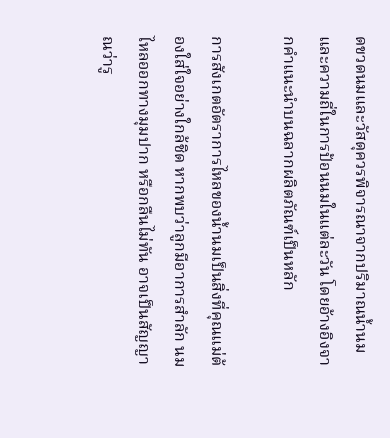ดขวดนมและวัสดุควรพิจารณาจากปริมาณน้ำนมและความถี่ในการป้อนนมในแต่ละวัน โดยอ้างอิงจากคำแนะนำบนฉลากผลิตภัณฑ์เป็นหลัก

การสังเกตอัตราการไหลของน้ำนมเป็นสิ่งที่คุณแม่ต้องใส่ใจอย่างใกล้ชิด หากพบว่าลูกมีอาการสำลัก นมไหลออกทางมุมปาก หรือกลืนไม่ทัน อาจเป็นสัญญาณว่ารู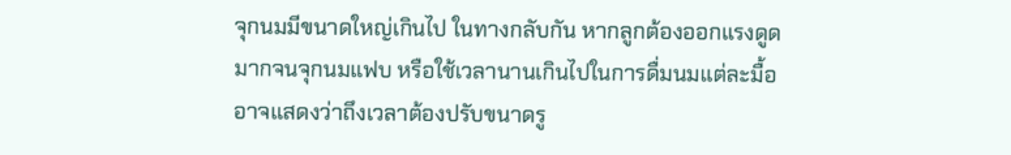จุกนมมีขนาดใหญ่เกินไป ในทางกลับกัน หากลูกต้องออกแรงดูดมากจนจุกนมแฟบ หรือใช้เวลานานเกินไปในการดื่มนมแต่ละมื้อ อาจแสดงว่าถึงเวลาต้องปรับขนาดรู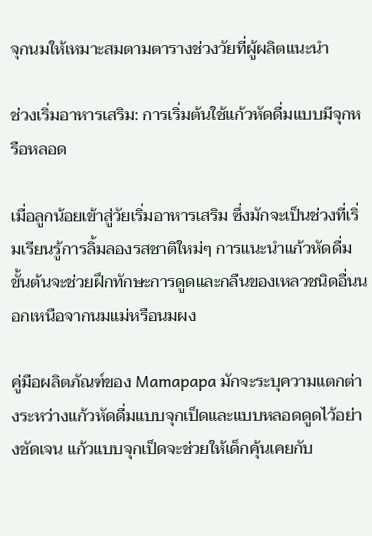จุกนมให้เหมาะสมตามตารางช่วงวัยที่ผู้ผลิตแนะนำ

ช่วงเริ่มอาหารเสริม: การเริ่มต้นใช้แก้วหัดดื่มแบบมีจุกหรือหลอด

เมื่อลูกน้อยเข้าสู่วัยเริ่มอาหารเสริม ซึ่งมักจะเป็นช่วงที่เริ่มเรียนรู้การลิ้มลองรสชาติใหม่ๆ การแนะนำแก้วหัดดื่มขั้นต้นจะช่วยฝึกทักษะการดูดและกลืนของเหลวชนิดอื่นนอกเหนือจากนมแม่หรือนมผง

คู่มือผลิตภัณฑ์ของ Mamapapa มักจะระบุความแตกต่างระหว่างแก้วหัดดื่มแบบจุกเป็ดและแบบหลอดดูดไว้อย่างชัดเจน แก้วแบบจุกเป็ดจะช่วยให้เด็กคุ้นเคยกับ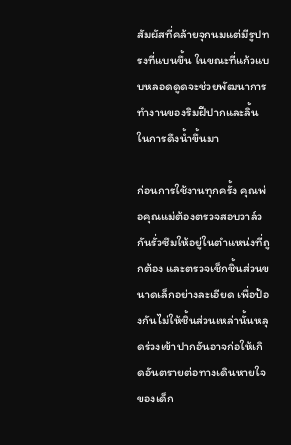สัมผัสที่คล้ายจุกนมแต่มีรูปทรงที่แบนขึ้น ในขณะที่แก้วแบบหลอดดูดจะช่วยพัฒนาการทำงานของริมฝีปากและลิ้นในการดึงน้ำขึ้นมา

ก่อนการใช้งานทุกครั้ง คุณพ่อคุณแม่ต้องตรวจสอบวาล์วกันรั่วซึมให้อยู่ในตำแหน่งที่ถูกต้อง และตรวจเช็กชิ้นส่วนขนาดเล็กอย่างละเอียด เพื่อป้องกันไม่ให้ชิ้นส่วนเหล่านั้นหลุดร่วงเข้าปากอันอาจก่อให้เกิดอันตรายต่อทางเดินหายใจของเด็ก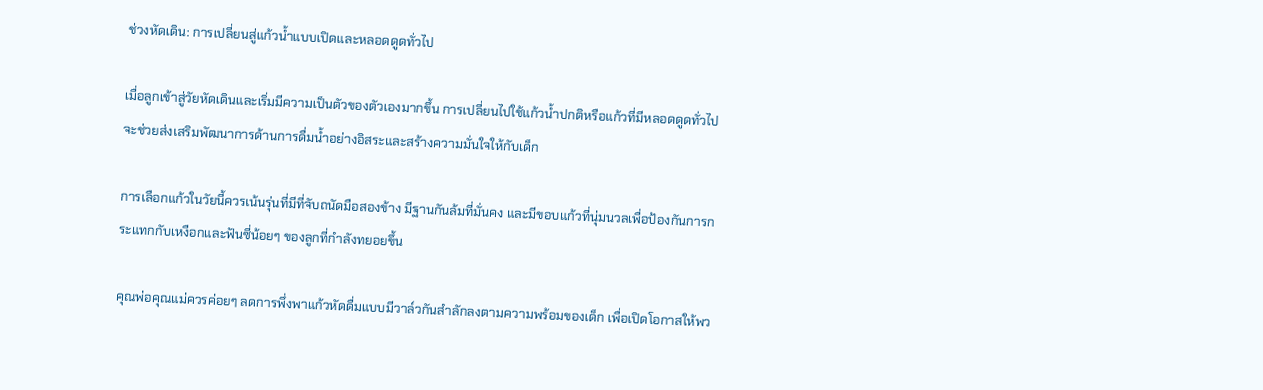ช่วงหัดเดิน: การเปลี่ยนสู่แก้วน้ำแบบเปิดและหลอดดูดทั่วไป

เมื่อลูกเข้าสู่วัยหัดเดินและเริ่มมีความเป็นตัวของตัวเองมากขึ้น การเปลี่ยนไปใช้แก้วน้ำปกติหรือแก้วที่มีหลอดดูดทั่วไปจะช่วยส่งเสริมพัฒนาการด้านการดื่มน้ำอย่างอิสระและสร้างความมั่นใจให้กับเด็ก

การเลือกแก้วในวัยนี้ควรเน้นรุ่นที่มีที่จับถนัดมือสองข้าง มีฐานกันล้มที่มั่นคง และมีขอบแก้วที่นุ่มนวลเพื่อป้องกันการกระแทกกับเหงือกและฟันซี่น้อยๆ ของลูกที่กำลังทยอยขึ้น

คุณพ่อคุณแม่ควรค่อยๆ ลดการพึ่งพาแก้วหัดดื่มแบบมีวาล์วกันสำลักลงตามความพร้อมของเด็ก เพื่อเปิดโอกาสให้พว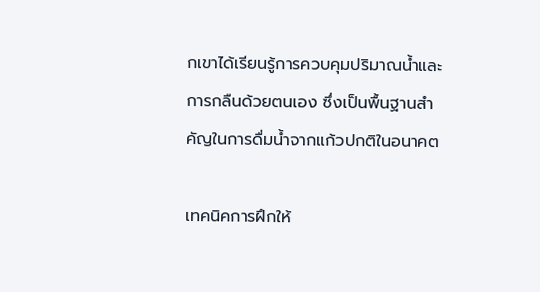กเขาได้เรียนรู้การควบคุมปริมาณน้ำและการกลืนด้วยตนเอง ซึ่งเป็นพื้นฐานสำคัญในการดื่มน้ำจากแก้วปกติในอนาคต

เทคนิคการฝึกให้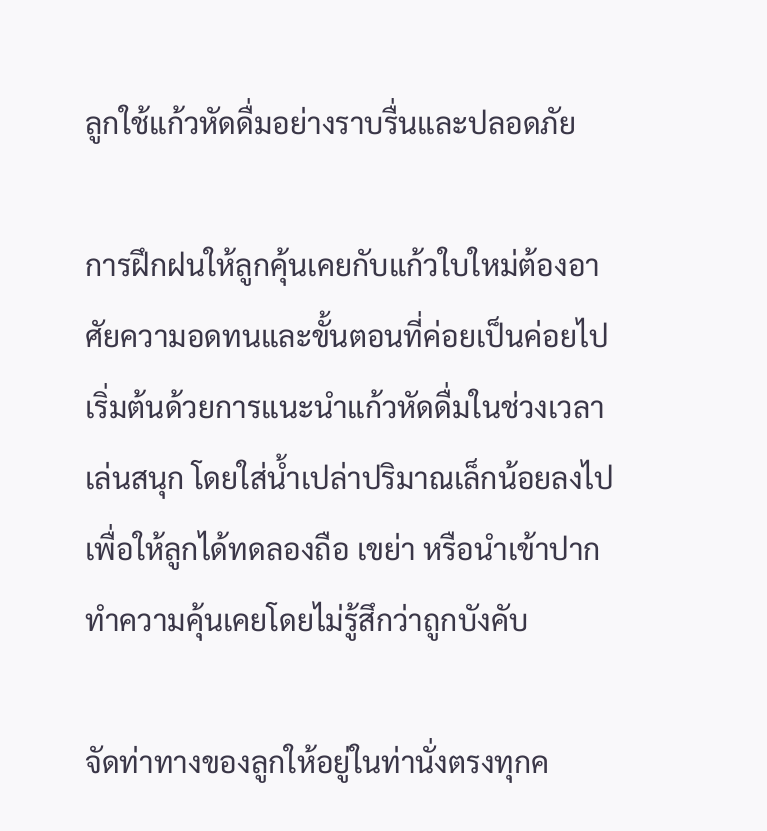ลูกใช้แก้วหัดดื่มอย่างราบรื่นและปลอดภัย

การฝึกฝนให้ลูกคุ้นเคยกับแก้วใบใหม่ต้องอาศัยความอดทนและขั้นตอนที่ค่อยเป็นค่อยไป เริ่มต้นด้วยการแนะนำแก้วหัดดื่มในช่วงเวลาเล่นสนุก โดยใส่น้ำเปล่าปริมาณเล็กน้อยลงไป เพื่อให้ลูกได้ทดลองถือ เขย่า หรือนำเข้าปากทำความคุ้นเคยโดยไม่รู้สึกว่าถูกบังคับ

จัดท่าทางของลูกให้อยู่ในท่านั่งตรงทุกค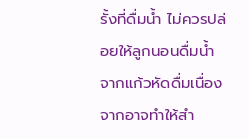รั้งที่ดื่มน้ำ ไม่ควรปล่อยให้ลูกนอนดื่มน้ำจากแก้วหัดดื่มเนื่องจากอาจทำให้สำ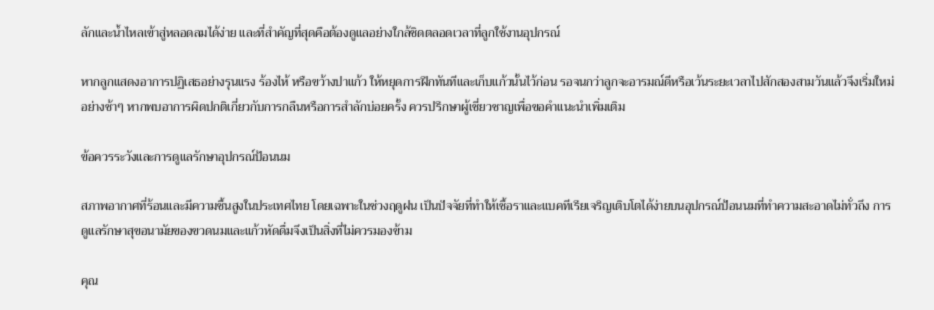ลักและน้ำไหลเข้าสู่หลอดลมได้ง่าย และที่สำคัญที่สุดคือต้องดูแลอย่างใกล้ชิดตลอดเวลาที่ลูกใช้งานอุปกรณ์

หากลูกแสดงอาการปฏิเสธอย่างรุนแรง ร้องไห้ หรือขว้างปาแก้ว ให้หยุดการฝึกทันทีและเก็บแก้วนั้นไว้ก่อน รอจนกว่าลูกจะอารมณ์ดีหรือเว้นระยะเวลาไปสักสองสามวันแล้วจึงเริ่มใหม่อย่างช้าๆ หากพบอาการผิดปกติเกี่ยวกับการกลืนหรือการสำลักบ่อยครั้ง ควรปรึกษาผู้เชี่ยวชาญเพื่อขอคำแนะนำเพิ่มเติม

ข้อควรระวังและการดูแลรักษาอุปกรณ์ป้อนนม

สภาพอากาศที่ร้อนและมีความชื้นสูงในประเทศไทย โดยเฉพาะในช่วงฤดูฝน เป็นปัจจัยที่ทำให้เชื้อราและแบคทีเรียเจริญเติบโตได้ง่ายบนอุปกรณ์ป้อนนมที่ทำความสะอาดไม่ทั่วถึง การดูแลรักษาสุขอนามัยของขวดนมและแก้วหัดดื่มจึงเป็นสิ่งที่ไม่ควรมองข้าม

คุณ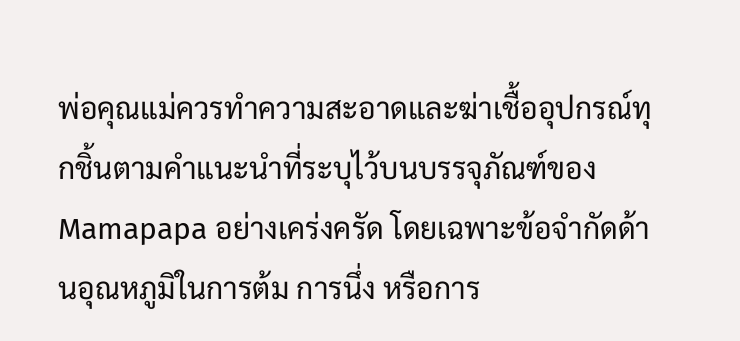พ่อคุณแม่ควรทำความสะอาดและฆ่าเชื้ออุปกรณ์ทุกชิ้นตามคำแนะนำที่ระบุไว้บนบรรจุภัณฑ์ของ Mamapapa อย่างเคร่งครัด โดยเฉพาะข้อจำกัดด้านอุณหภูมิในการต้ม การนึ่ง หรือการ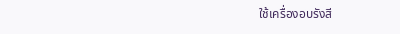ใช้เครื่องอบรังสี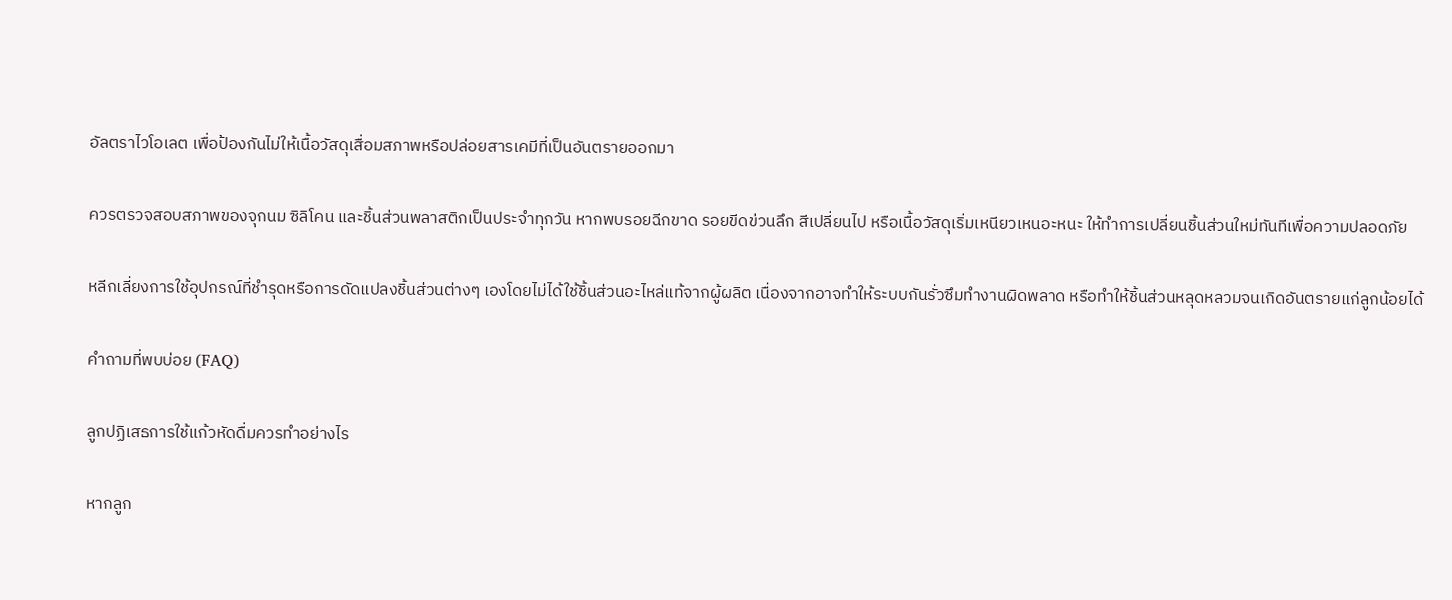อัลตราไวโอเลต เพื่อป้องกันไม่ให้เนื้อวัสดุเสื่อมสภาพหรือปล่อยสารเคมีที่เป็นอันตรายออกมา

ควรตรวจสอบสภาพของจุกนม ซิลิโคน และชิ้นส่วนพลาสติกเป็นประจำทุกวัน หากพบรอยฉีกขาด รอยขีดข่วนลึก สีเปลี่ยนไป หรือเนื้อวัสดุเริ่มเหนียวเหนอะหนะ ให้ทำการเปลี่ยนชิ้นส่วนใหม่ทันทีเพื่อความปลอดภัย

หลีกเลี่ยงการใช้อุปกรณ์ที่ชำรุดหรือการดัดแปลงชิ้นส่วนต่างๆ เองโดยไม่ได้ใช้ชิ้นส่วนอะไหล่แท้จากผู้ผลิต เนื่องจากอาจทำให้ระบบกันรั่วซึมทำงานผิดพลาด หรือทำให้ชิ้นส่วนหลุดหลวมจนเกิดอันตรายแก่ลูกน้อยได้

คำถามที่พบบ่อย (FAQ)

ลูกปฏิเสธการใช้แก้วหัดดื่มควรทำอย่างไร

หากลูก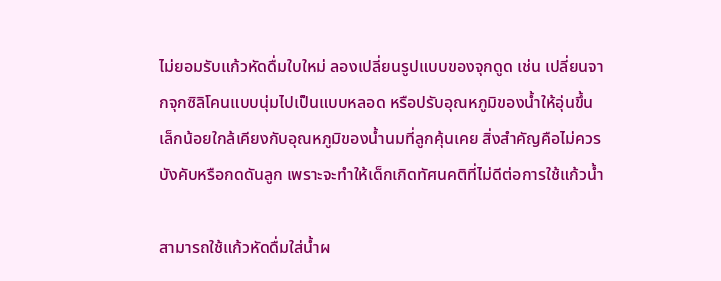ไม่ยอมรับแก้วหัดดื่มใบใหม่ ลองเปลี่ยนรูปแบบของจุกดูด เช่น เปลี่ยนจากจุกซิลิโคนแบบนุ่มไปเป็นแบบหลอด หรือปรับอุณหภูมิของน้ำให้อุ่นขึ้นเล็กน้อยใกล้เคียงกับอุณหภูมิของน้ำนมที่ลูกคุ้นเคย สิ่งสำคัญคือไม่ควรบังคับหรือกดดันลูก เพราะจะทำให้เด็กเกิดทัศนคติที่ไม่ดีต่อการใช้แก้วน้ำ

สามารถใช้แก้วหัดดื่มใส่น้ำผ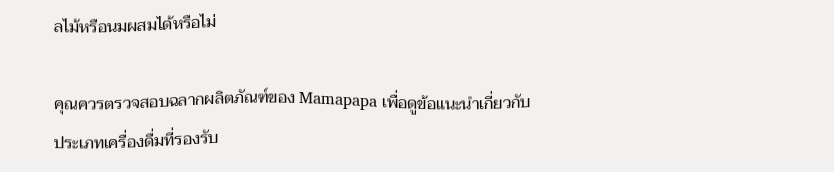ลไม้หรือนมผสมได้หรือไม่

คุณควรตรวจสอบฉลากผลิตภัณฑ์ของ Mamapapa เพื่อดูข้อแนะนำเกี่ยวกับประเภทเครื่องดื่มที่รองรับ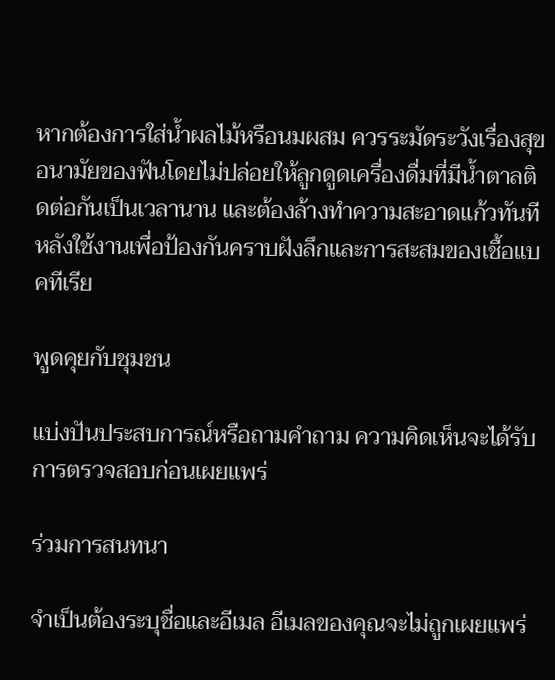หากต้องการใส่น้ำผลไม้หรือนมผสม ควรระมัดระวังเรื่องสุขอนามัยของฟันโดยไม่ปล่อยให้ลูกดูดเครื่องดื่มที่มีน้ำตาลติดต่อกันเป็นเวลานาน และต้องล้างทำความสะอาดแก้วทันทีหลังใช้งานเพื่อป้องกันคราบฝังลึกและการสะสมของเชื้อแบคทีเรีย

พูดคุยกับชุมชน

แบ่งปันประสบการณ์หรือถามคำถาม ความคิดเห็นจะได้รับการตรวจสอบก่อนเผยแพร่

ร่วมการสนทนา

จำเป็นต้องระบุชื่อและอีเมล อีเมลของคุณจะไม่ถูกเผยแพร่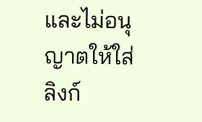และไม่อนุญาตให้ใส่ลิงก์